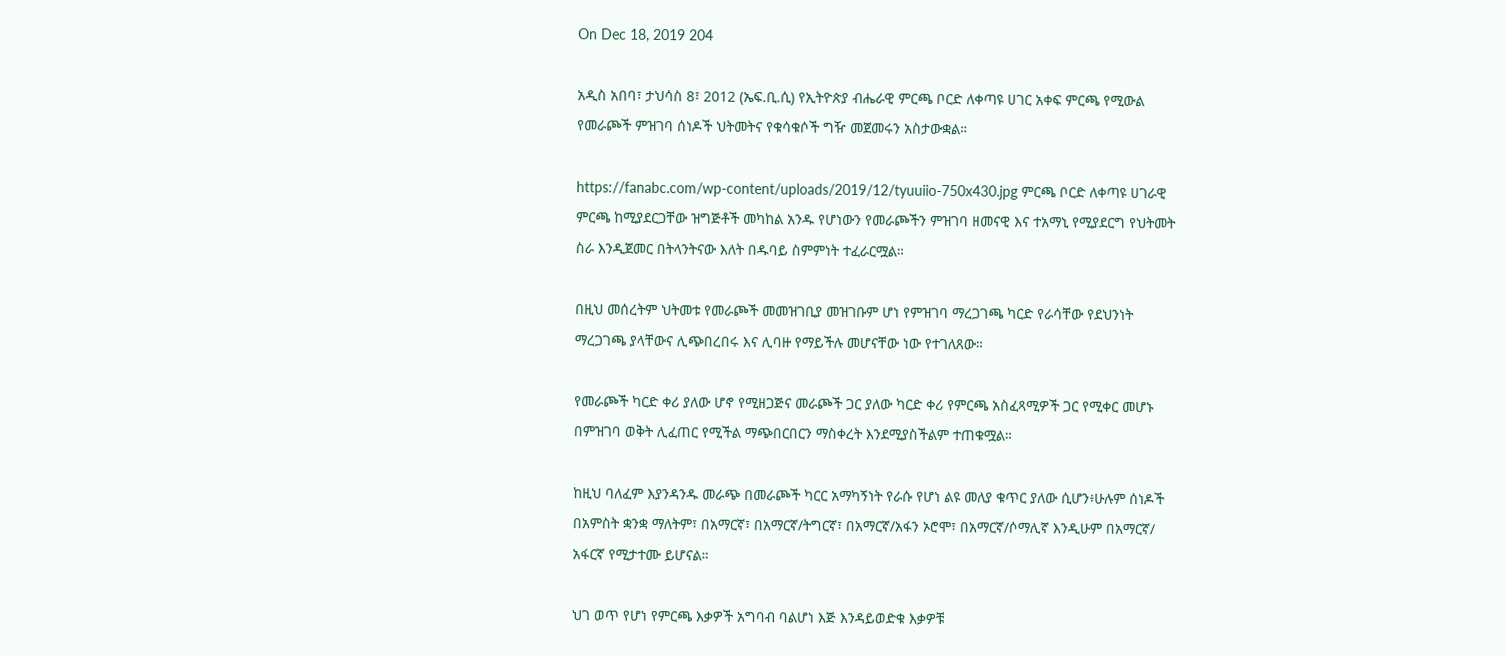On Dec 18, 2019 204

አዲስ አበባ፣ ታህሳስ 8፣ 2012 (ኤፍ.ቢ.ሲ) የኢትዮጵያ ብሔራዊ ምርጫ ቦርድ ለቀጣዩ ሀገር አቀፍ ምርጫ የሚውል የመራጮች ምዝገባ ሰነዶች ህትመትና የቁሳቁሶች ግዥ መጀመሩን አስታውቋል።

https://fanabc.com/wp-content/uploads/2019/12/tyuuiio-750x430.jpg ምርጫ ቦርድ ለቀጣዩ ሀገራዊ ምርጫ ከሚያደርጋቸው ዝግጅቶች መካከል አንዱ የሆነውን የመራጮችን ምዝገባ ዘመናዊ እና ተአማኒ የሚያደርግ የህትመት ስራ እንዲጀመር በትላንትናው እለት በዱባይ ስምምነት ተፈራርሟል።

በዚህ መሰረትም ህትመቱ የመራጮች መመዝገቢያ መዝገቡም ሆነ የምዝገባ ማረጋገጫ ካርድ የራሳቸው የደህንነት ማረጋገጫ ያላቸውና ሊጭበረበሩ እና ሊባዙ የማይችሉ መሆናቸው ነው የተገለጸው።

የመራጮች ካርድ ቀሪ ያለው ሆኖ የሚዘጋጅና መራጮች ጋር ያለው ካርድ ቀሪ የምርጫ አስፈጻሚዎች ጋር የሚቀር መሆኑ በምዝገባ ወቅት ሊፈጠር የሚችል ማጭበርበርን ማስቀረት እንደሚያስችልም ተጠቁሟል።

ከዚህ ባለፈም እያንዳንዱ መራጭ በመራጮች ካርር አማካኝነት የራሱ የሆነ ልዩ መለያ ቁጥር ያለው ሲሆን፥ሁሉም ሰነዶች በአምስት ቋንቋ ማለትም፣ በአማርኛ፣ በአማርኛ/ትግርኛ፣ በአማርኛ/አፋን ኦሮሞ፣ በአማርኛ/ሶማሊኛ እንዲሁም በአማርኛ/ አፋርኛ የሚታተሙ ይሆናል።

ህገ ወጥ የሆነ የምርጫ እቃዎች አግባብ ባልሆነ እጅ እንዳይወድቁ እቃዎቹ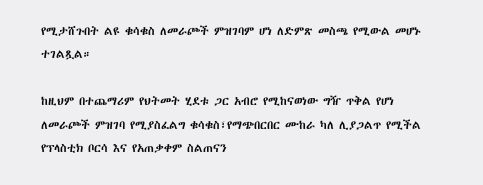የሚታሸጉበት ልዩ ቁሳቁስ ለመራጮች ምዝገባም ሆነ ለድምጽ መስጫ የሚውል መሆኑ ተገልጿል።

ከዚህም በተጨማሪም የህትመት ሂደቱ ጋር አብሮ የሚከናወነው ግዥ ጥቅል የሆነ ለመራጮች ምዝገባ የሚያስፈልግ ቁሳቁስ፣የማጭበርበር ሙከራ ካለ ሊያጋልጥ የሚችል የፕላስቲክ ቦርሳ እና የአጠቃቀም ስልጠናን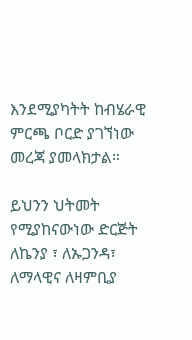እንደሚያካትት ከብሄራዊ ምርጫ ቦርድ ያገኘነው መረጃ ያመላክታል።

ይህንን ህትመት የሚያከናውነው ድርጅት ለኬንያ ፣ ለኡጋንዳ፣ ለማላዊና ለዛምቢያ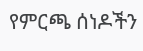የምርጫ ሰነዶችን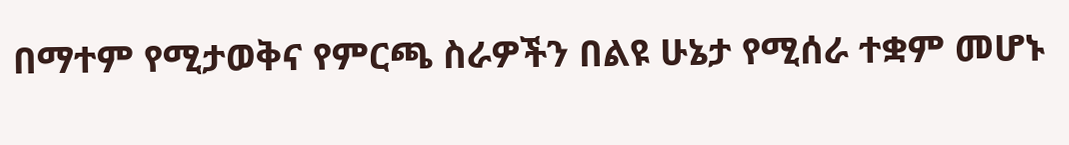በማተም የሚታወቅና የምርጫ ስራዎችን በልዩ ሁኔታ የሚሰራ ተቋም መሆኑ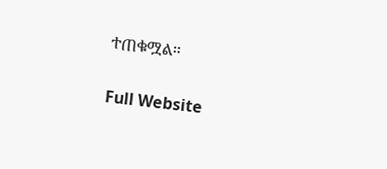ተጠቁሟል።

Full Website